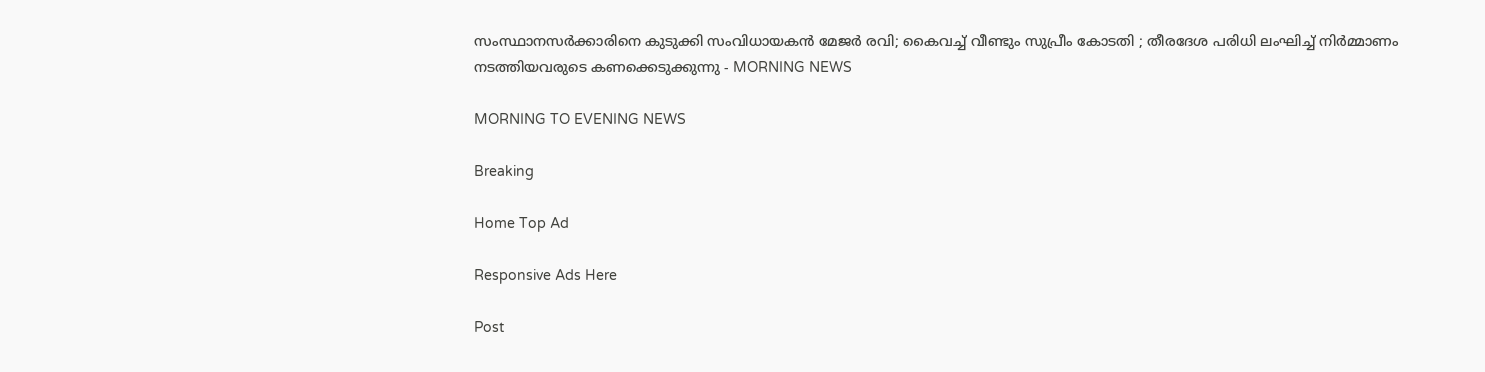സംസ്ഥാനസര്‍ക്കാരിനെ കുടുക്കി സംവിധായകന്‍ മേജര്‍ രവി; കൈവച്ച് വീണ്ടും സുപ്രീം കോടതി ; തീരദേശ പരിധി ലംഘിച്ച് നിര്‍മ്മാണം നടത്തിയവരുടെ കണക്കെടുക്കുന്നു - MORNING NEWS

MORNING TO EVENING NEWS

Breaking

Home Top Ad

Responsive Ads Here

Post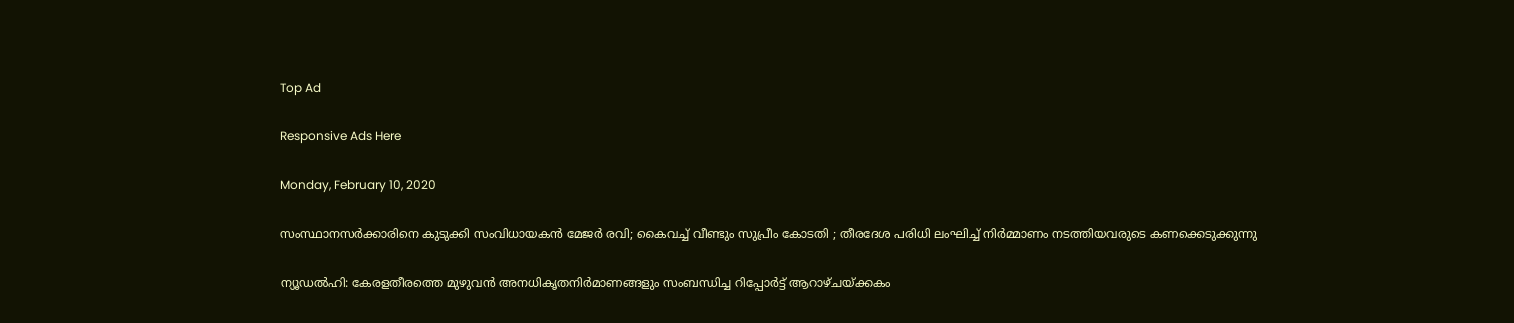Top Ad

Responsive Ads Here

Monday, February 10, 2020

സംസ്ഥാനസര്‍ക്കാരിനെ കുടുക്കി സംവിധായകന്‍ മേജര്‍ രവി; കൈവച്ച് വീണ്ടും സുപ്രീം കോടതി ; തീരദേശ പരിധി ലംഘിച്ച് നിര്‍മ്മാണം നടത്തിയവരുടെ കണക്കെടുക്കുന്നു

ന്യൂഡല്‍ഹി: കേരളതീരത്തെ മുഴുവന്‍ അനധികൃതനിര്‍മാണങ്ങളും സംബന്ധിച്ച റിപ്പോര്‍ട്ട് ആറാഴ്ചയ്ക്കകം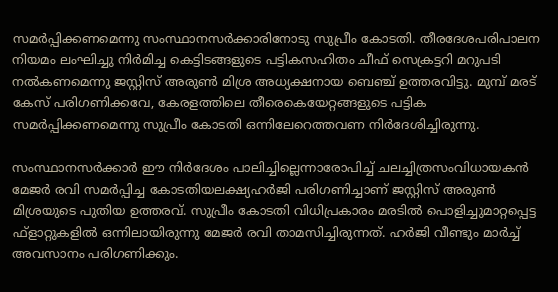സമര്‍പ്പിക്കണമെന്നു സംസ്ഥാനസര്‍ക്കാരിനോടു സുപ്രീം കോടതി. തീരദേശപരിപാലന നിയമം ലംഘിച്ചു നിര്‍മിച്ച കെട്ടിടങ്ങളുടെ പട്ടികസഹിതം ചീഫ് സെക്രട്ടറി മറുപടി നല്‍കണമെന്നു ജസ്റ്റിസ് അരുണ്‍ മിശ്ര അധ്യക്ഷനായ ബെഞ്ച് ഉത്തരവിട്ടു. മുമ്പ് മരട് കേസ് പരിഗണിക്കവേ, കേരളത്തിലെ തീരെകെയേറ്റങ്ങളുടെ പട്ടിക സമര്‍പ്പിക്കണമെന്നു സുപ്രീം കോടതി ഒന്നിലേറെത്തവണ നിര്‍ദേശിച്ചിരുന്നു.

സംസ്ഥാനസര്‍ക്കാര്‍ ഈ നിര്‍ദേശം പാലിച്ചില്ലെന്നാരോപിച്ച് ചലച്ചിത്രസംവിധായകന്‍ മേജര്‍ രവി സമര്‍പ്പിച്ച കോടതിയലക്ഷ്യഹര്‍ജി പരിഗണിച്ചാണ് ജസ്റ്റിസ് അരുണ്‍ മിശ്രയുടെ പുതിയ ഉത്തരവ്. സുപ്രീം കോടതി വിധിപ്രകാരം മരടില്‍ പൊളിച്ചുമാറ്റപ്പെട്ട ഫ്ളാറ്റുകളില്‍ ഒന്നിലായിരുന്നു മേജര്‍ രവി താമസിച്ചിരുന്നത്. ഹര്‍ജി വീണ്ടും മാര്‍ച്ച് അവസാനം പരിഗണിക്കും.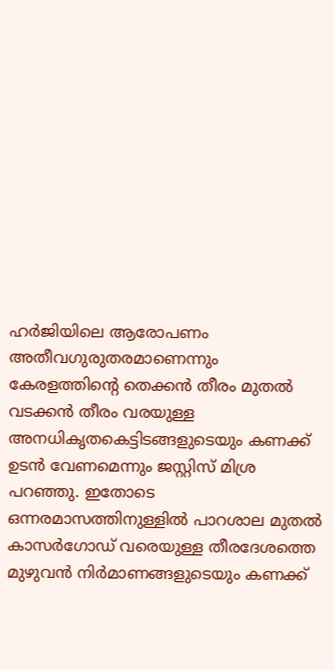ഹര്‍ജിയിലെ ആരോപണം അതീവഗുരുതരമാണെന്നും കേരളത്തിന്റെ തെക്കന്‍ തീരം മുതല്‍ വടക്കന്‍ തീരം വരയുള്ള അനധികൃതകെട്ടിടങ്ങളുടെയും കണക്ക് ഉടന്‍ വേണമെന്നും ജസ്റ്റിസ് മിശ്ര പറഞ്ഞു. ഇതോടെ ഒന്നരമാസത്തിനുള്ളില്‍ പാറശാല മുതല്‍ കാസര്‍ഗോഡ് വരെയുള്ള തീരദേശത്തെ മുഴുവന്‍ നിര്‍മാണങ്ങളുടെയും കണക്ക്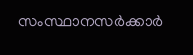സംസ്ഥാനസര്‍ക്കാര്‍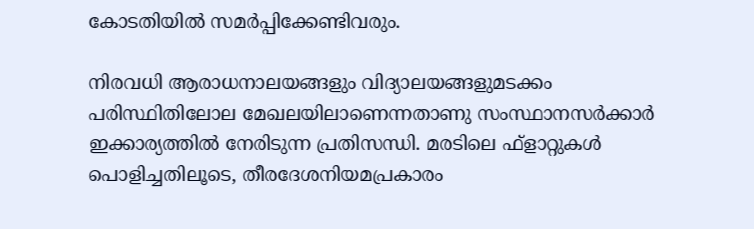കോടതിയില്‍ സമര്‍പ്പിക്കേണ്ടിവരും.

നിരവധി ആരാധനാലയങ്ങളും വിദ്യാലയങ്ങളുമടക്കം പരിസ്ഥിതിലോല മേഖലയിലാണെന്നതാണു സംസ്ഥാനസര്‍ക്കാര്‍ ഇക്കാര്യത്തില്‍ നേരിടുന്ന പ്രതിസന്ധി. മരടിലെ ഫ്ളാറ്റുകള്‍ പൊളിച്ചതിലൂടെ, തീരദേശനിയമപ്രകാരം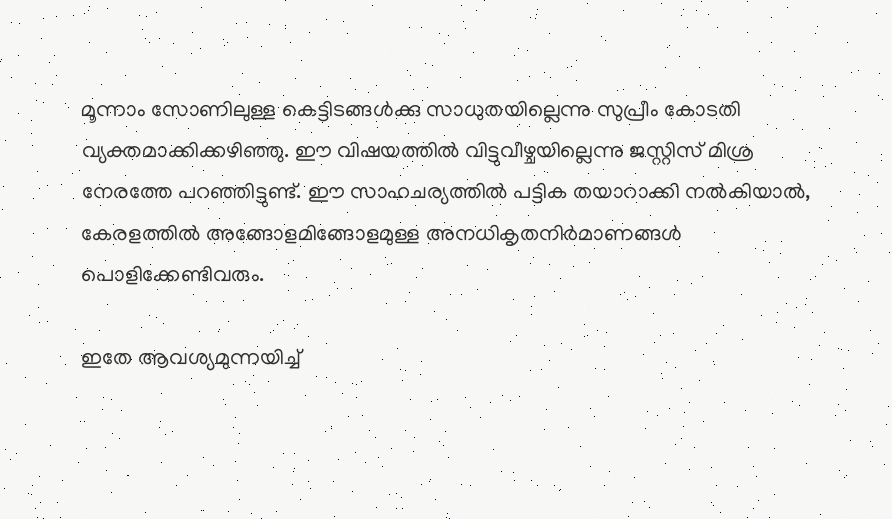മൂന്നാം സോണിലുള്ള കെട്ടിടങ്ങള്‍ക്കു സാധുതയില്ലെന്നു സുപ്രീം കോടതി വ്യക്തമാക്കിക്കഴിഞ്ഞു. ഈ വിഷയത്തില്‍ വിട്ടുവീഴ്ചയില്ലെന്നു ജസ്റ്റിസ് മിശ്ര നേരത്തേ പറഞ്ഞിട്ടുണ്ട്. ഈ സാഹചര്യത്തില്‍ പട്ടിക തയാറാക്കി നല്‍കിയാല്‍, കേരളത്തില്‍ അങ്ങോളമിങ്ങോളമുള്ള അനധികൃതനിര്‍മാണങ്ങള്‍ പൊളിക്കേണ്ടിവരും.

ഇതേ ആവശ്യമുന്നയിച്ച്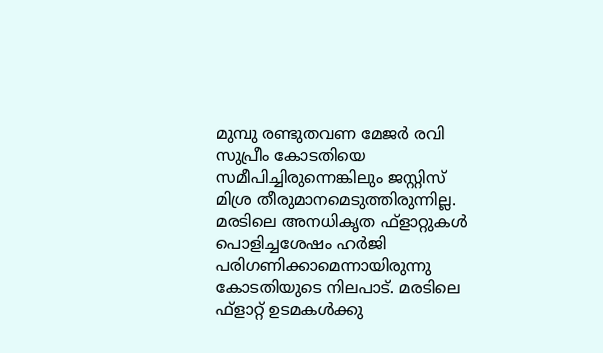മുമ്പു രണ്ടുതവണ മേജര്‍ രവി സുപ്രീം കോടതിയെ സമീപിച്ചിരുന്നെങ്കിലും ജസ്റ്റിസ് മിശ്ര തീരുമാനമെടുത്തിരുന്നില്ല. മരടിലെ അനധികൃത ഫ്ളാറ്റുകള്‍ പൊളിച്ചശേഷം ഹര്‍ജി പരിഗണിക്കാമെന്നായിരുന്നു കോടതിയുടെ നിലപാട്. മരടിലെ ഫ്ളാറ്റ് ഉടമകള്‍ക്കു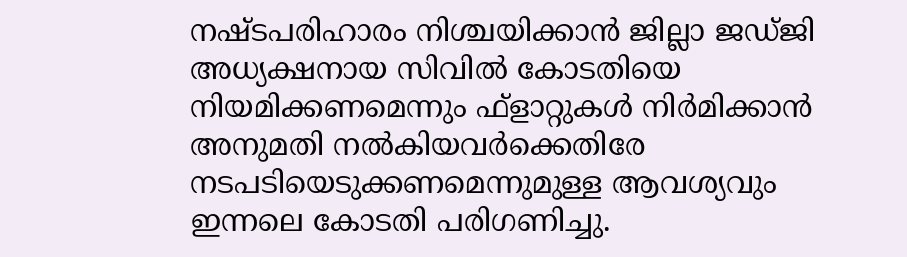നഷ്ടപരിഹാരം നിശ്ചയിക്കാന്‍ ജില്ലാ ജഡ്ജി അധ്യക്ഷനായ സിവില്‍ കോടതിയെ നിയമിക്കണമെന്നും ഫ്ളാറ്റുകള്‍ നിര്‍മിക്കാന്‍ അനുമതി നല്‍കിയവര്‍ക്കെതിരേ നടപടിയെടുക്കണമെന്നുമുള്ള ആവശ്യവും ഇന്നലെ കോടതി പരിഗണിച്ചു.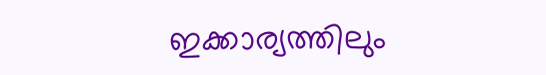ഇക്കാര്യത്തിലും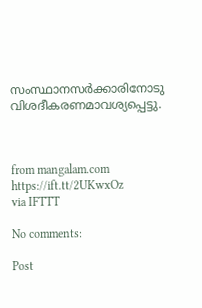സംസ്ഥാനസര്‍ക്കാരിനോടു വിശദീകരണമാവശ്യപ്പെട്ടു.



from mangalam.com https://ift.tt/2UKwxOz
via IFTTT

No comments:

Post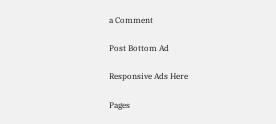a Comment

Post Bottom Ad

Responsive Ads Here

Pages